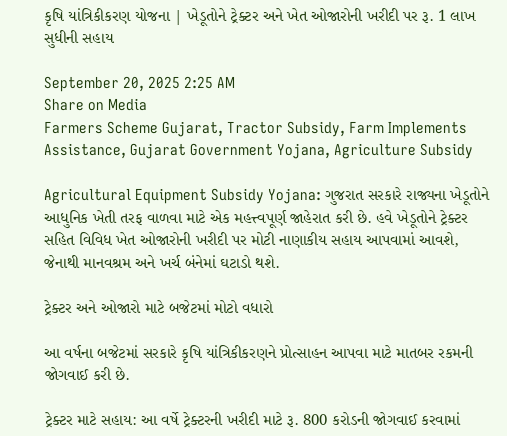કૃષિ યાંત્રિકીકરણ યોજના | ખેડૂતોને ટ્રેક્ટર અને ખેત ઓજારોની ખરીદી પર રૂ. 1 લાખ સુધીની સહાય

September 20, 2025 2:25 AM
Share on Media
Farmers Scheme Gujarat, Tractor Subsidy, Farm Implements Assistance, Gujarat Government Yojana, Agriculture Subsidy

Agricultural Equipment Subsidy Yojana: ગુજરાત સરકારે રાજ્યના ખેડૂતોને આધુનિક ખેતી તરફ વાળવા માટે એક મહત્ત્વપૂર્ણ જાહેરાત કરી છે. હવે ખેડૂતોને ટ્રેક્ટર સહિત વિવિધ ખેત ઓજારોની ખરીદી પર મોટી નાણાકીય સહાય આપવામાં આવશે, જેનાથી માનવશ્રમ અને ખર્ચ બંનેમાં ઘટાડો થશે.

ટ્રેક્ટર અને ઓજારો માટે બજેટમાં મોટો વધારો

આ વર્ષના બજેટમાં સરકારે કૃષિ યાંત્રિકીકરણને પ્રોત્સાહન આપવા માટે માતબર રકમની જોગવાઈ કરી છે.

ટ્રેક્ટર માટે સહાય: આ વર્ષે ટ્રેક્ટરની ખરીદી માટે રૂ. 800 કરોડની જોગવાઈ કરવામાં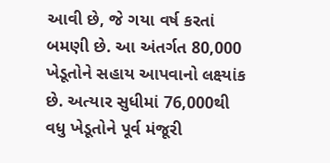આવી છે, જે ગયા વર્ષ કરતાં બમણી છે. આ અંતર્ગત 80,000 ખેડૂતોને સહાય આપવાનો લક્ષ્યાંક છે. અત્યાર સુધીમાં 76,000થી વધુ ખેડૂતોને પૂર્વ મંજૂરી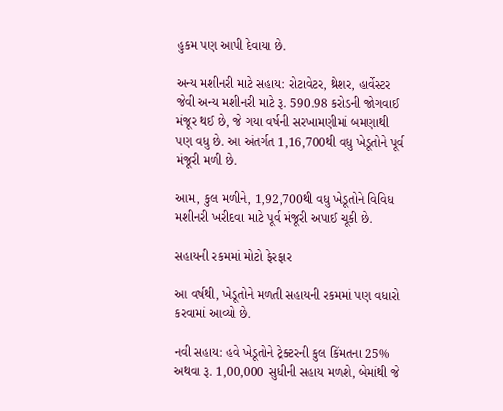હુકમ પણ આપી દેવાયા છે.

અન્ય મશીનરી માટે સહાય: રોટાવેટર, થ્રેશર, હાર્વેસ્ટર જેવી અન્ય મશીનરી માટે રૂ. 590.98 કરોડની જોગવાઈ મંજૂર થઈ છે, જે ગયા વર્ષની સરખામણીમાં બમણાથી પણ વધુ છે. આ અંતર્ગત 1,16,700થી વધુ ખેડૂતોને પૂર્વ મંજૂરી મળી છે.

આમ, કુલ મળીને, 1,92,700થી વધુ ખેડૂતોને વિવિધ મશીનરી ખરીદવા માટે પૂર્વ મંજૂરી અપાઈ ચૂકી છે.

સહાયની રકમમાં મોટો ફેરફાર

આ વર્ષથી, ખેડૂતોને મળતી સહાયની રકમમાં પણ વધારો કરવામાં આવ્યો છે.

નવી સહાય: હવે ખેડૂતોને ટ્રેક્ટરની કુલ કિંમતના 25% અથવા રૂ. 1,00,000 સુધીની સહાય મળશે, બેમાંથી જે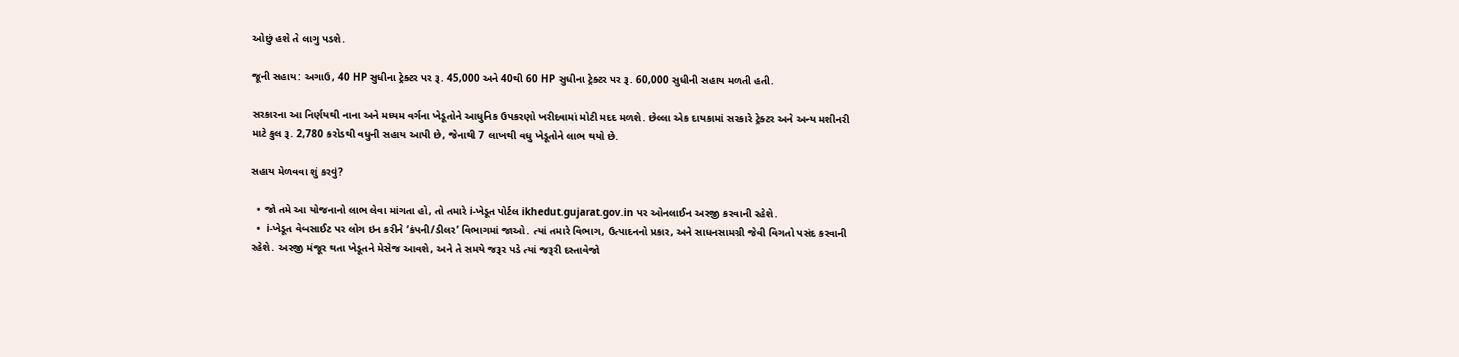ઓછું હશે તે લાગુ પડશે.

જૂની સહાય: અગાઉ, 40 HP સુધીના ટ્રેક્ટર પર રૂ. 45,000 અને 40થી 60 HP સુધીના ટ્રેક્ટર પર રૂ. 60,000 સુધીની સહાય મળતી હતી.

સરકારના આ નિર્ણયથી નાના અને મધ્યમ વર્ગના ખેડૂતોને આધુનિક ઉપકરણો ખરીદવામાં મોટી મદદ મળશે. છેલ્લા એક દાયકામાં સરકારે ટ્રેક્ટર અને અન્ય મશીનરી માટે કુલ રૂ. 2,780 કરોડથી વધુની સહાય આપી છે, જેનાથી 7 લાખથી વધુ ખેડૂતોને લાભ થયો છે.

સહાય મેળવવા શું કરવું?

  • જો તમે આ યોજનાનો લાભ લેવા માંગતા હો, તો તમારે i-ખેડૂત પોર્ટલ ikhedut.gujarat.gov.in પર ઓનલાઈન અરજી કરવાની રહેશે.
  •  i-ખેડૂત વેબસાઈટ પર લોગ ઇન કરીને ‘કંપની/ડીલર’ વિભાગમાં જાઓ. ત્યાં તમારે વિભાગ, ઉત્પાદનનો પ્રકાર, અને સાધનસામગ્રી જેવી વિગતો પસંદ કરવાની રહેશે. અરજી મંજૂર થતા ખેડૂતને મેસેજ આવશે, અને તે સમયે જરૂર પડે ત્યાં જરૂરી દસ્તાવેજો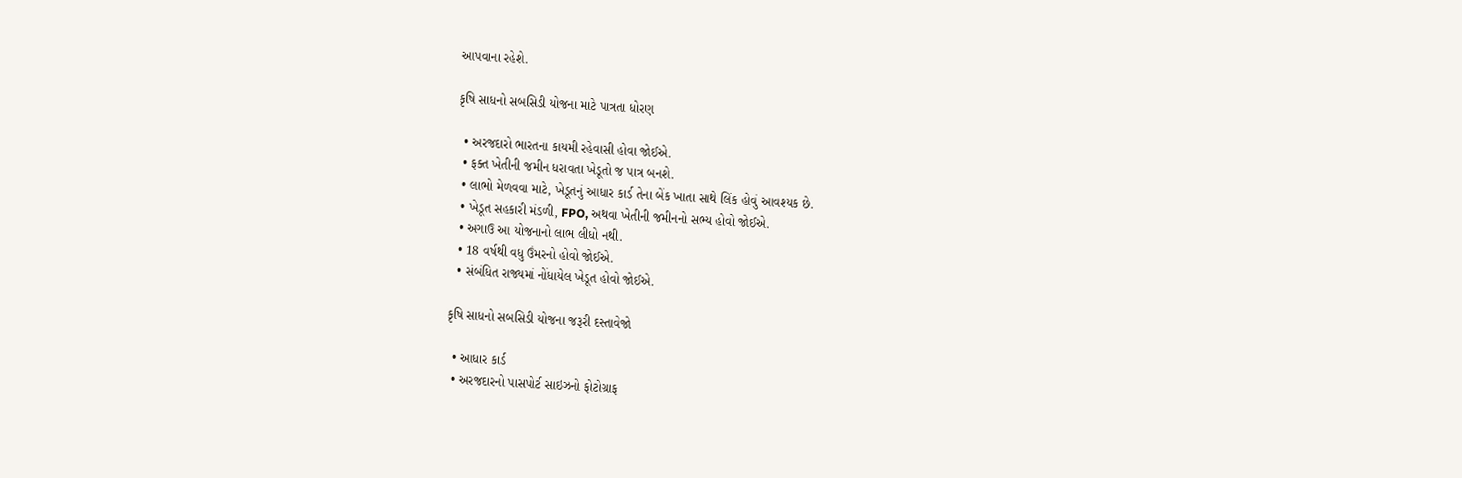આપવાના રહેશે.

કૃષિ સાધનો સબસિડી યોજના માટે પાત્રતા ધોરણ

  • અરજદારો ભારતના કાયમી રહેવાસી હોવા જોઈએ.
  • ફક્ત ખેતીની જમીન ધરાવતા ખેડૂતો જ પાત્ર બનશે.
  • લાભો મેળવવા માટે, ખેડૂતનું આધાર કાર્ડ તેના બેંક ખાતા સાથે લિંક હોવું આવશ્યક છે.
  • ખેડૂત સહકારી મંડળી, FPO, અથવા ખેતીની જમીનનો સભ્ય હોવો જોઈએ.
  • અગાઉ આ યોજનાનો લાભ લીધો નથી.
  • 18 વર્ષથી વધુ ઉંમરનો હોવો જોઈએ.
  • સંબંધિત રાજ્યમાં નોંધાયેલ ખેડૂત હોવો જોઈએ.

કૃષિ સાધનો સબસિડી યોજના જરૂરી દસ્તાવેજો

  • આધાર કાર્ડ
  • અરજદારનો પાસપોર્ટ સાઇઝનો ફોટોગ્રાફ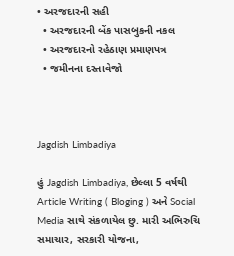• અરજદારની સહી
  • અરજદારની બેંક પાસબુકની નકલ
  • અરજદારનો રહેઠાણ પ્રમાણપત્ર
  • જમીનના દસ્તાવેજો



Jagdish Limbadiya

હું Jagdish Limbadiya, છેલ્લા 5 વર્ષથી Article Writing ( Bloging ) અને Social Media સાથે સંકળાયેલ છુ. મારી અભિરુચિ સમાચાર, સરકારી યોજના,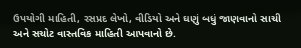ઉપયોગી માહિતી, રસપ્રદ લેખો, વીડિયો અને ઘણું બધું જાણવાનો સાચી અને સચોટ વાસ્તવિક માહિતી આપવાનો છે.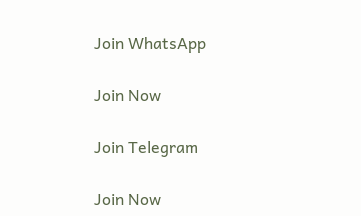Join WhatsApp

Join Now

Join Telegram

Join Now